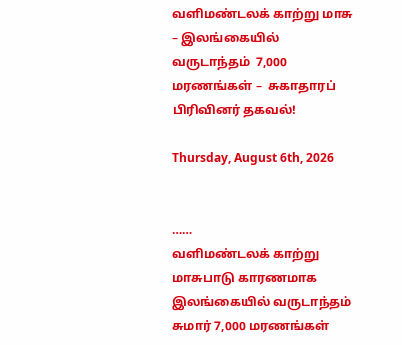வளிமண்டலக் காற்று மாசு – இலங்கையில் வருடாந்தம்  7,000 மரணங்கள் –  சுகாதாரப் பிரிவினர் தகவல்!

Thursday, August 6th, 2026


……
வளிமண்டலக் காற்று மாசுபாடு காரணமாக இலங்கையில் வருடாந்தம் சுமார் 7,000 மரணங்கள்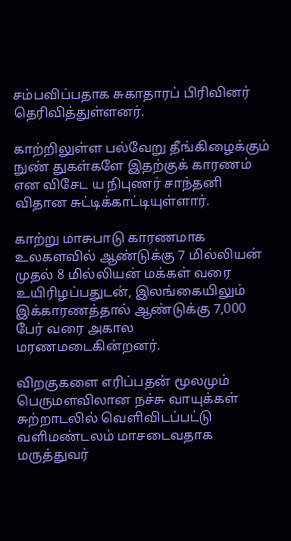சம்பவிப்பதாக சுகாதாரப் பிரிவினர் தெரிவித்துள்ளனர்.

காற்றிலுள்ள பல்வேறு தீங்கிழைக்கும் நுண் துகள்களே இதற்குக் காரணம் என விசேட ய நிபுணர் சாந்தனி விதான சுட்டிக்காட்டியுள்ளார்.

காற்று மாசுபாடு காரணமாக உலகளவில் ஆண்டுக்கு 7 மில்லியன் முதல் 8 மில்லியன் மக்கள் வரை உயிரிழப்பதுடன், இலங்கையிலும் இக்காரணத்தால் ஆண்டுக்கு 7,000 பேர் வரை அகால மரணமடைகின்றனர்.

விறகுகளை எரிப்பதன் மூலமும் பெருமளவிலான நச்சு வாயுக்கள் சுற்றாடலில் வெளிவிடப்பட்டு வளிமண்டலம் மாசடைவதாக மருத்துவர்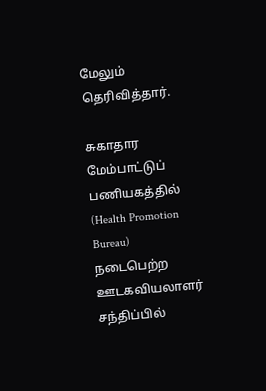மேலும் தெரிவித்தார்.

சுகாதார மேம்பாட்டுப் பணியகத்தில் (Health Promotion Bureau) நடைபெற்ற ஊடகவியலாளர் சந்திப்பில்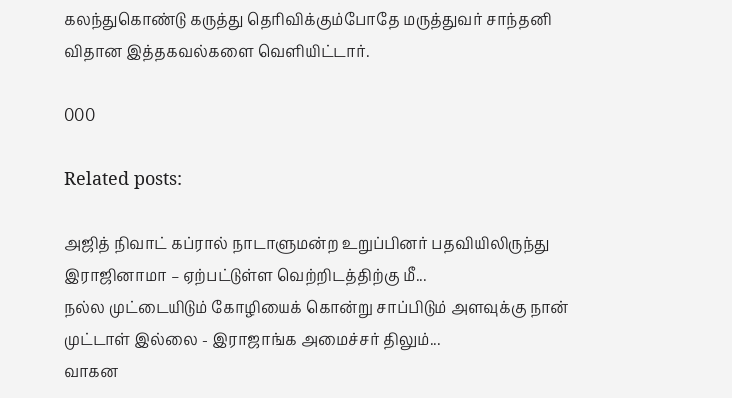கலந்துகொண்டு கருத்து தெரிவிக்கும்போதே மருத்துவர் சாந்தனி விதான இத்தகவல்களை வெளியிட்டார்.

000

Related posts:

அஜித் நிவாட் கப்ரால் நாடாளுமன்ற உறுப்பினர் பதவியிலிருந்து இராஜினாமா – ஏற்பட்டுள்ள வெற்றிடத்திற்கு மீ...
நல்ல முட்டையிடும் கோழியைக் கொன்று சாப்பிடும் அளவுக்கு நான் முட்டாள் இல்லை - இராஜாங்க அமைச்சர் திலும்...
வாகன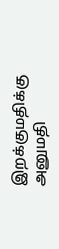இறக்குமதிக்கு அனுமதி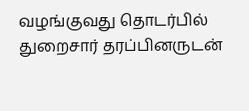வழங்குவது தொடர்பில் துறைசார் தரப்பினருடன்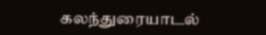கலந்துரையாடல்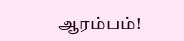ஆரம்பம்!